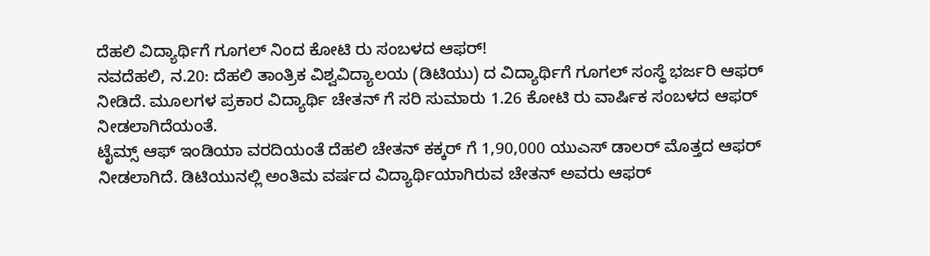ದೆಹಲಿ ವಿದ್ಯಾರ್ಥಿಗೆ ಗೂಗಲ್ ನಿಂದ ಕೋಟಿ ರು ಸಂಬಳದ ಆಫರ್!
ನವದೆಹಲಿ, ನ.20: ದೆಹಲಿ ತಾಂತ್ರಿಕ ವಿಶ್ವವಿದ್ಯಾಲಯ (ಡಿಟಿಯು) ದ ವಿದ್ಯಾರ್ಥಿಗೆ ಗೂಗಲ್ ಸಂಸ್ಥೆ ಭರ್ಜರಿ ಆಫರ್ ನೀಡಿದೆ. ಮೂಲಗಳ ಪ್ರಕಾರ ವಿದ್ಯಾರ್ಥಿ ಚೇತನ್ ಗೆ ಸರಿ ಸುಮಾರು 1.26 ಕೋಟಿ ರು ವಾರ್ಷಿಕ ಸಂಬಳದ ಆಫರ್ ನೀಡಲಾಗಿದೆಯಂತೆ.
ಟೈಮ್ಸ್ ಆಫ್ ಇಂಡಿಯಾ ವರದಿಯಂತೆ ದೆಹಲಿ ಚೇತನ್ ಕಕ್ಕರ್ ಗೆ 1,90,000 ಯುಎಸ್ ಡಾಲರ್ ಮೊತ್ತದ ಆಫರ್ ನೀಡಲಾಗಿದೆ. ಡಿಟಿಯುನಲ್ಲಿ ಅಂತಿಮ ವರ್ಷದ ವಿದ್ಯಾರ್ಥಿಯಾಗಿರುವ ಚೇತನ್ ಅವರು ಆಫರ್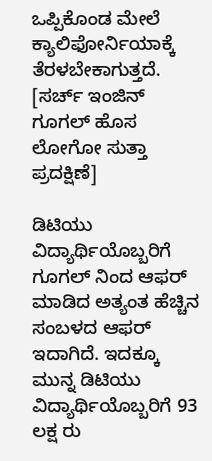ಒಪ್ಪಿಕೊಂಡ ಮೇಲೆ ಕ್ಯಾಲಿಫೋರ್ನಿಯಾಕ್ಕೆ ತೆರಳಬೇಕಾಗುತ್ತದೆ. [ಸರ್ಚ್ ಇಂಜಿನ್ ಗೂಗಲ್ ಹೊಸ ಲೋಗೋ ಸುತ್ತಾ ಪ್ರದಕ್ಷಿಣೆ]

ಡಿಟಿಯು ವಿದ್ಯಾರ್ಥಿಯೊಬ್ಬರಿಗೆ ಗೂಗಲ್ ನಿಂದ ಆಫರ್ ಮಾಡಿದ ಅತ್ಯಂತ ಹೆಚ್ಚಿನ ಸಂಬಳದ ಆಫರ್ ಇದಾಗಿದೆ. ಇದಕ್ಕೂ ಮುನ್ನ ಡಿಟಿಯು ವಿದ್ಯಾರ್ಥಿಯೊಬ್ಬರಿಗೆ 93 ಲಕ್ಷ ರು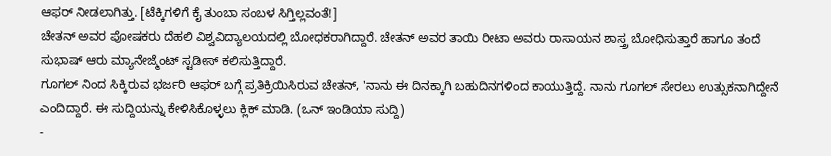ಆಫರ್ ನೀಡಲಾಗಿತ್ತು. [ಟೆಕ್ಕಿಗಳಿಗೆ ಕೈ ತುಂಬಾ ಸಂಬಳ ಸಿಗ್ತಿಲ್ಲವಂತೆ!]
ಚೇತನ್ ಅವರ ಪೋಷಕರು ದೆಹಲಿ ವಿಶ್ವವಿದ್ಯಾಲಯದಲ್ಲಿ ಬೋಧಕರಾಗಿದ್ದಾರೆ. ಚೇತನ್ ಅವರ ತಾಯಿ ರೀಟಾ ಅವರು ರಾಸಾಯನ ಶಾಸ್ತ್ರ ಬೋಧಿಸುತ್ತಾರೆ ಹಾಗೂ ತಂದೆ ಸುಭಾಷ್ ಆರು ಮ್ಯಾನೇಜ್ಮೆಂಟ್ ಸ್ಟಡೀಸ್ ಕಲಿಸುತ್ತಿದ್ದಾರೆ.
ಗೂಗಲ್ ನಿಂದ ಸಿಕ್ಕಿರುವ ಭರ್ಜರಿ ಆಫರ್ ಬಗ್ಗೆ ಪ್ರತಿಕ್ರಿಯಿಸಿರುವ ಚೇತನ್, 'ನಾನು ಈ ದಿನಕ್ಕಾಗಿ ಬಹುದಿನಗಳಿಂದ ಕಾಯುತ್ತಿದ್ದೆ. ನಾನು ಗೂಗಲ್ ಸೇರಲು ಉತ್ಸುಕನಾಗಿದ್ದೇನೆ ಎಂದಿದ್ದಾರೆ. ಈ ಸುದ್ದಿಯನ್ನು ಕೇಳಿಸಿಕೊಳ್ಳಲು ಕ್ಲಿಕ್ ಮಾಡಿ. (ಒನ್ ಇಂಡಿಯಾ ಸುದ್ದಿ)
-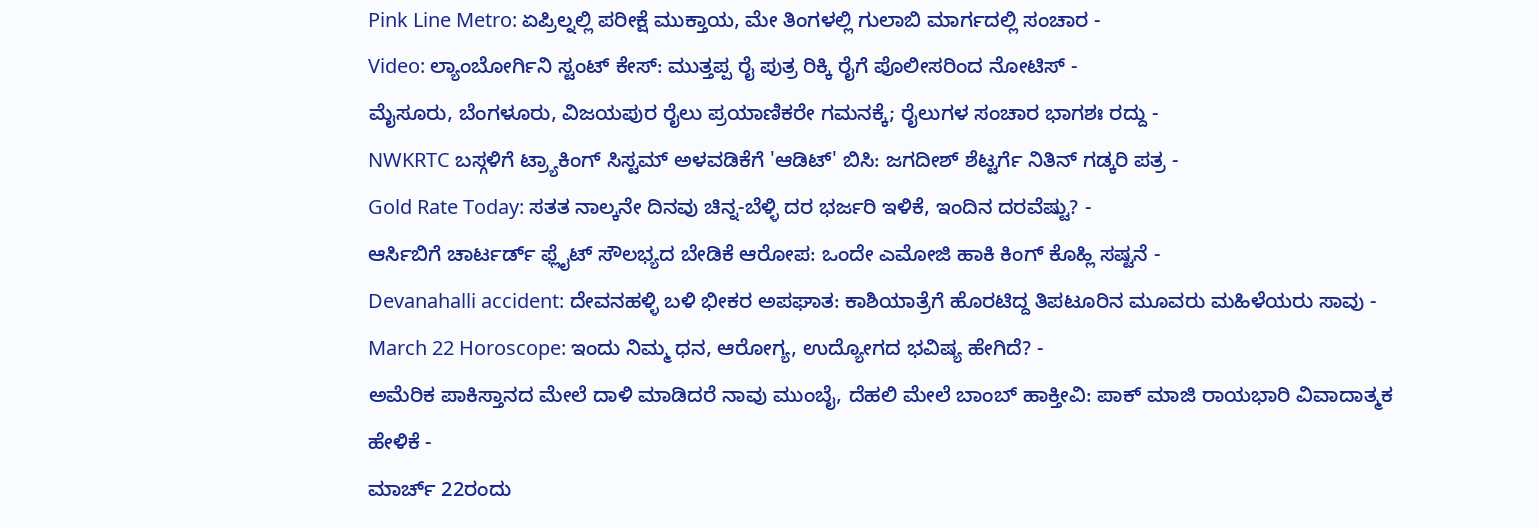Pink Line Metro: ಏಪ್ರಿಲ್ನಲ್ಲಿ ಪರೀಕ್ಷೆ ಮುಕ್ತಾಯ, ಮೇ ತಿಂಗಳಲ್ಲಿ ಗುಲಾಬಿ ಮಾರ್ಗದಲ್ಲಿ ಸಂಚಾರ -
Video: ಲ್ಯಾಂಬೋರ್ಗಿನಿ ಸ್ಟಂಟ್ ಕೇಸ್: ಮುತ್ತಪ್ಪ ರೈ ಪುತ್ರ ರಿಕ್ಕಿ ರೈಗೆ ಪೊಲೀಸರಿಂದ ನೋಟಿಸ್ -
ಮೈಸೂರು, ಬೆಂಗಳೂರು, ವಿಜಯಪುರ ರೈಲು ಪ್ರಯಾಣಿಕರೇ ಗಮನಕ್ಕೆ; ರೈಲುಗಳ ಸಂಚಾರ ಭಾಗಶಃ ರದ್ದು -
NWKRTC ಬಸ್ಗಳಿಗೆ ಟ್ರ್ಯಾಕಿಂಗ್ ಸಿಸ್ಟಮ್ ಅಳವಡಿಕೆಗೆ 'ಆಡಿಟ್' ಬಿಸಿ: ಜಗದೀಶ್ ಶೆಟ್ಟರ್ಗೆ ನಿತಿನ್ ಗಡ್ಕರಿ ಪತ್ರ -
Gold Rate Today: ಸತತ ನಾಲ್ಕನೇ ದಿನವು ಚಿನ್ನ-ಬೆಳ್ಳಿ ದರ ಭರ್ಜರಿ ಇಳಿಕೆ, ಇಂದಿನ ದರವೆಷ್ಟು? -
ಆರ್ಸಿಬಿಗೆ ಚಾರ್ಟರ್ಡ್ ಫ್ಲೈಟ್ ಸೌಲಭ್ಯದ ಬೇಡಿಕೆ ಆರೋಪ: ಒಂದೇ ಎಮೋಜಿ ಹಾಕಿ ಕಿಂಗ್ ಕೊಹ್ಲಿ ಸಷ್ಟನೆ -
Devanahalli accident: ದೇವನಹಳ್ಳಿ ಬಳಿ ಭೀಕರ ಅಪಘಾತ: ಕಾಶಿಯಾತ್ರೆಗೆ ಹೊರಟಿದ್ದ ತಿಪಟೂರಿನ ಮೂವರು ಮಹಿಳೆಯರು ಸಾವು -
March 22 Horoscope: ಇಂದು ನಿಮ್ಮ ಧನ, ಆರೋಗ್ಯ, ಉದ್ಯೋಗದ ಭವಿಷ್ಯ ಹೇಗಿದೆ? -
ಅಮೆರಿಕ ಪಾಕಿಸ್ತಾನದ ಮೇಲೆ ದಾಳಿ ಮಾಡಿದರೆ ನಾವು ಮುಂಬೈ, ದೆಹಲಿ ಮೇಲೆ ಬಾಂಬ್ ಹಾಕ್ತೀವಿ: ಪಾಕ್ ಮಾಜಿ ರಾಯಭಾರಿ ವಿವಾದಾತ್ಮಕ ಹೇಳಿಕೆ -
ಮಾರ್ಚ್ 22ರಂದು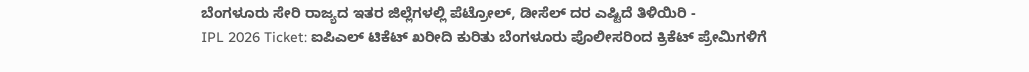ಬೆಂಗಳೂರು ಸೇರಿ ರಾಜ್ಯದ ಇತರ ಜಿಲ್ಲೆಗಳಲ್ಲಿ ಪೆಟ್ರೋಲ್, ಡೀಸೆಲ್ ದರ ಎಷ್ಟಿದೆ ತಿಳಿಯಿರಿ -
IPL 2026 Ticket: ಐಪಿಎಲ್ ಟಿಕೆಟ್ ಖರೀದಿ ಕುರಿತು ಬೆಂಗಳೂರು ಪೊಲೀಸರಿಂದ ಕ್ರಿಕೆಟ್ ಪ್ರೇಮಿಗಳಿಗೆ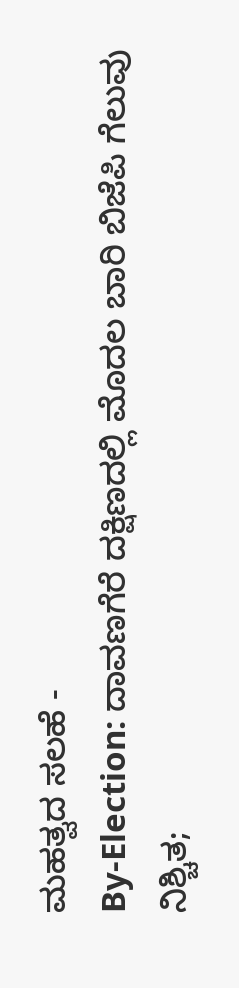ಮಹತ್ವದ ಸಲಹೆ -
By-Election: ದಾವಣಗೆರೆ ದಕ್ಷಿಣದಲ್ಲಿ ಮೊದಲ ಬಾರಿ ಬಿಜೆಪಿ ಗೆಲುವು ನಿಶ್ಚಿತ;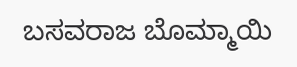ಬಸವರಾಜ ಬೊಮ್ಮಾಯಿ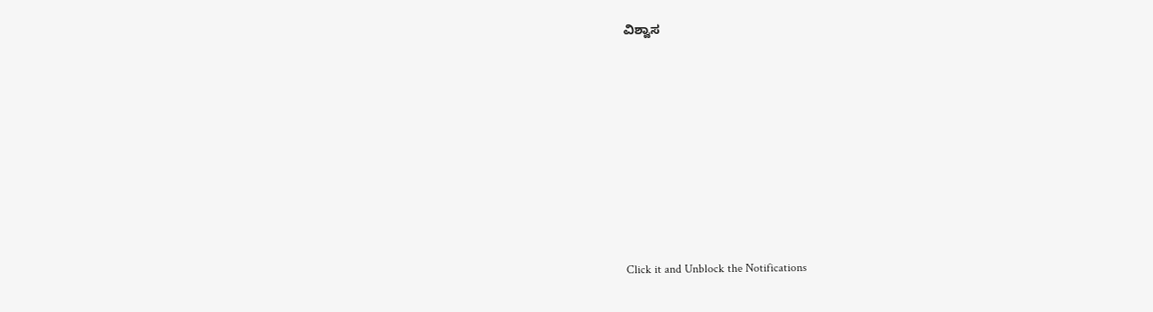ವಿಶ್ವಾಸ












Click it and Unblock the Notifications